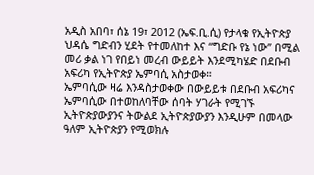አዲስ አበባ፣ ሰኔ 19፣ 2012 (ኤፍ.ቢ.ሲ) የታላቁ የኢትዮጵያ ህዳሴ ግድብን ሂደት የተመለከተ እና “ግድቡ የኔ ነው’’ በሚል መሪ ቃል ነገ የበይነ መረብ ውይይት እንደሚካሄድ በደቡብ አፍሪካ የኢትዮጵያ ኤምባሲ አስታወቀ።
ኤምባሲው ዛሬ እንዳስታወቀው በውይይቱ በደቡብ አፍሪካና ኤምባሲው በተወከለባቸው ሰባት ሃገራት የሚገኙ ኢትዮጵያውያንና ትውልደ ኢትዮጵያውያን እንዲሁም በመላው ዓለም ኢትዮጵያን የሚወክሉ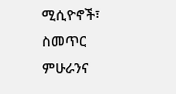ሚሲዮኖች፣ ስመጥር ምሁራንና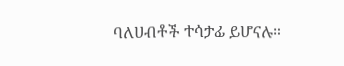ባለሀብቶች ተሳታፊ ይሆናሉ።